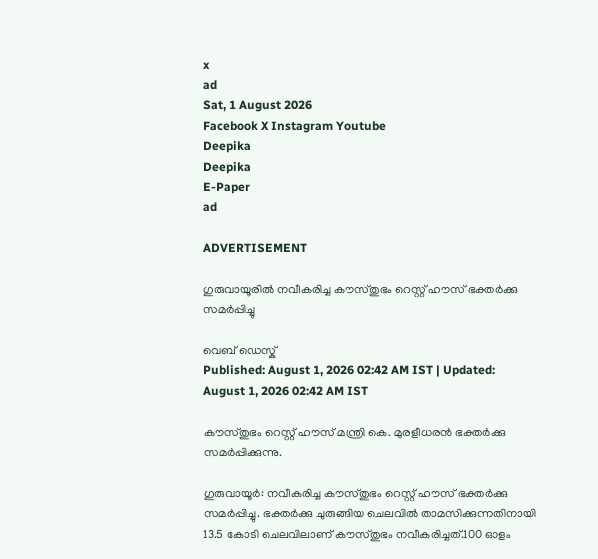x
ad
Sat, 1 August 2026
Facebook X Instagram Youtube
Deepika
Deepika
E-Paper
ad

ADVERTISEMENT

ഗുരുവായൂരിൽ നവീകരിച്ച കൗസ്തുഭം റെസ്റ്റ് ഹൗസ് ഭക്തർക്കു സമർപ്പിച്ചു

വെബ് ഡെസ്ക്
Published: August 1, 2026 02:42 AM IST | Updated: August 1, 2026 02:42 AM IST

കൗസ്തുഭം റെസ്റ്റ് ഹൗസ് മന്ത്രി കെ. മുരളീധരന്‍ ഭക്തർക്കു സമർപ്പിക്കുന്നു.

ഗുരുവായൂർ: നവീകരിച്ച കൗസ്തുഭം റെസ്റ്റ് ഹൗസ് ഭക്തർക്കു സമർപ്പിച്ചു. ഭക്തർക്കു ചുരുങ്ങിയ ചെലവിൽ താമസിക്കുന്നതിനായി 13.5 കോടി ചെലവിലാണ് കൗസ്തുഭം നവീകരിച്ചത്.100 ഓളം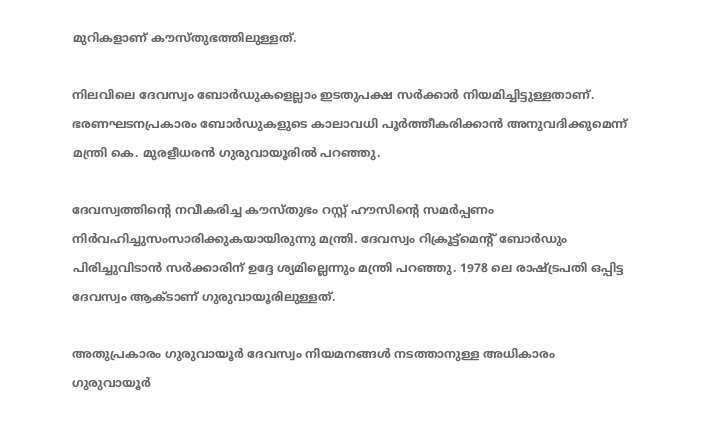മുറികളാണ് കൗസ്തുഭത്തിലുള്ളത്.

നിലവിലെ ദേവസ്വം ബോർഡുകളെല്ലാം ഇടതുപക്ഷ സർക്കാർ നിയമിച്ചിട്ടുള്ളതാണ്. ഭരണഘടനപ്രകാരം ബോർഡുകളുടെ കാലാവധി പൂർത്തീകരിക്കാൻ അനുവദിക്കുമെന്ന് മന്ത്രി കെ. മുരളീധരൻ ഗുരുവായൂരിൽ പറഞ്ഞു.

ദേവസ്വത്തിന്‍റെ നവീകരിച്ച കൗസ്തുഭം റസ്റ്റ് ഹൗസിന്‍റെ സമർപ്പണം നിർവഹിച്ചുസംസാരിക്കുകയായിരുന്നു മന്ത്രി. ദേവസ്വം റിക്രൂട്ട്മെന്‍റ് ബോർഡും പിരിച്ചുവിടാൻ സർക്കാരിന് ഉദ്ദേ ശ്യമില്ലെന്നും മന്ത്രി പറഞ്ഞു. 1978 ലെ രാഷ്‌ട്രപതി ഒപ്പിട്ട ദേവസ്വം ആക്ടാണ് ഗുരുവായൂരിലുള്ളത്.

അതുപ്രകാരം ഗുരുവായൂർ ദേവസ്വം നിയമനങ്ങൾ നടത്താനുള്ള അധികാരം ഗുരുവായൂർ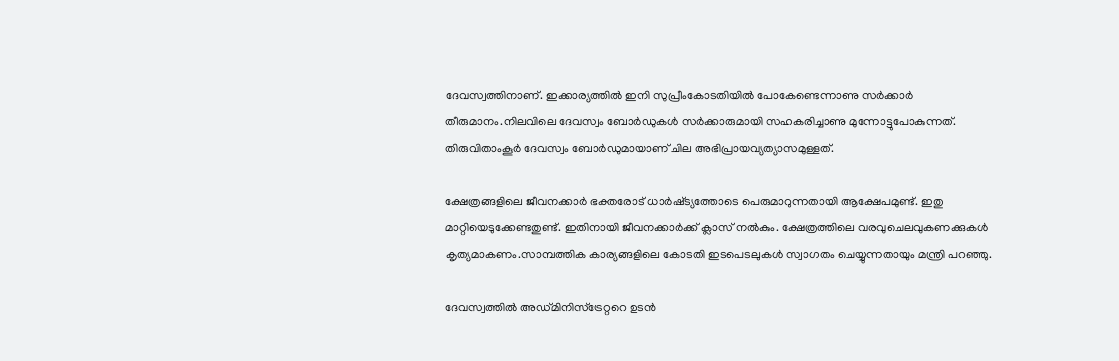ദേവസ്വത്തിനാണ്. ഇക്കാര്യത്തിൽ ഇനി സുപ്രീംകോടതിയിൽ പോകേണ്ടെന്നാണു സർക്കാർ തീരുമാനം.നിലവിലെ ദേവസ്വം ബോർഡുകൾ സർക്കാരുമായി സഹകരിച്ചാണു മുന്നോട്ടുപോകുന്നത്. തിരുവിതാംകൂർ ദേവസ്വം ബോർഡുമായാണ് ചില അഭിപ്രായവ്യത്യാസമുള്ളത്.

ക്ഷേത്രങ്ങളിലെ ജീവനക്കാർ ഭക്തരോട് ധാർഷ്‌ട്യത്തോടെ പെരുമാറുന്നതായി ആക്ഷേപമുണ്ട്. ഇതു മാറ്റിയെടുക്കേണ്ടതുണ്ട്. ഇതിനായി ജീവനക്കാർക്ക് ക്ലാസ് നൽകും. ക്ഷേത്രത്തിലെ വരവുചെലവുകണക്കുകൾ കൃത്യമാകണം.സാമ്പത്തിക കാര്യങ്ങളിലെ കോടതി ഇടപെടലുകൾ സ്വാഗതം ചെയ്യുന്നതായും മന്ത്രി പറഞ്ഞു.

ദേവസ്വത്തിൽ അഡ്‌മിനിസ്‌ട്രേറ്ററെ ഉടൻ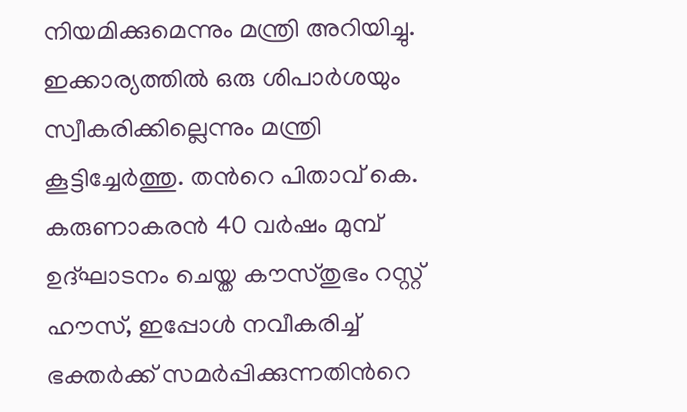നിയമിക്കുമെന്നും മന്ത്രി അറിയിച്ചു. ഇക്കാര്യത്തിൽ ഒരു ശിപാർശയും സ്വീകരിക്കില്ലെന്നും മന്ത്രി കൂട്ടിച്ചേർത്തു. തന്‍റെ പിതാവ് കെ. കരുണാകരൻ 40 വർഷം മുമ്പ് ഉദ്‌ഘാടനം ചെയ്ത കൗസ്തുഭം റസ്റ്റ് ഹൗസ്, ഇപ്പോൾ നവീകരിച്ച് ഭക്തർക്ക് സമർപ്പിക്കുന്നതിന്‍റെ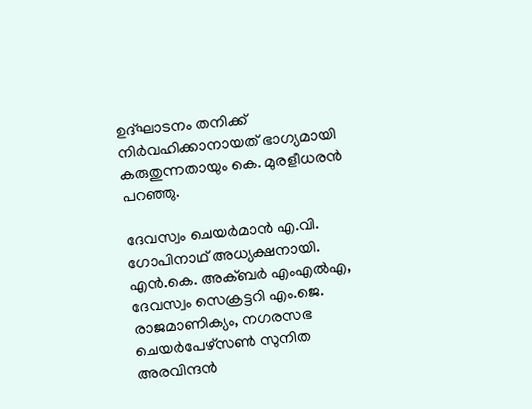ഉദ്‌ഘാടനം തനിക്ക് നിർവഹിക്കാനായത് ഭാഗ്യമായി കരുതുന്നതായും കെ. മുരളീധരൻ പറഞ്ഞു.

ദേവസ്വം ചെയർമാൻ എ.വി. ഗോപിനാഥ് അധ്യക്ഷനായി. എൻ.കെ. അക്ബർ എംഎൽഎ, ദേവസ്വം സെക്രട്ടറി എം.ജെ. രാജമാണിക്യം, നഗരസഭ ചെയർപേഴ്സൺ സുനിത അരവിന്ദൻ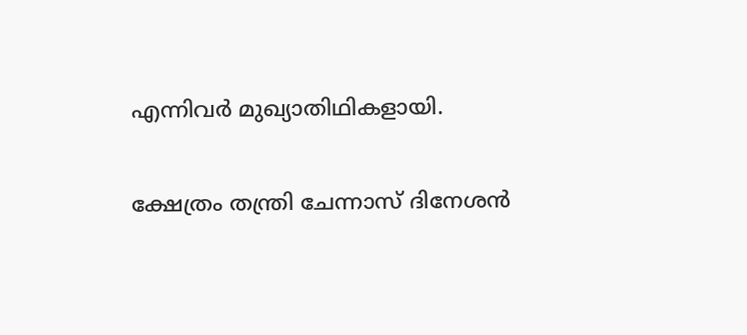എന്നിവർ മുഖ്യാതിഥികളായി.

ക്ഷേത്രം തന്ത്രി ചേന്നാസ് ദിനേശൻ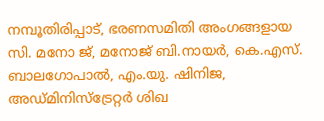നമ്പൂതിരിപ്പാട്, ഭരണസമിതി അംഗങ്ങളായ സി. മനോ ജ്, മനോജ് ബി.നായർ, കെ.എസ്. ബാലഗോപാൽ, എം.യു. ഷിനിജ, അഡ്മിനിസ്ട്രേറ്റർ ശിഖ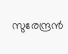സുരേന്ദ്രൻ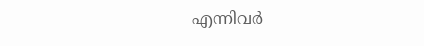എന്നിവർ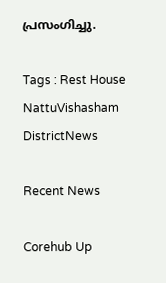പ്രസംഗിച്ചു.

Tags : Rest House NattuVishasham DistrictNews

Recent News

Corehub Up